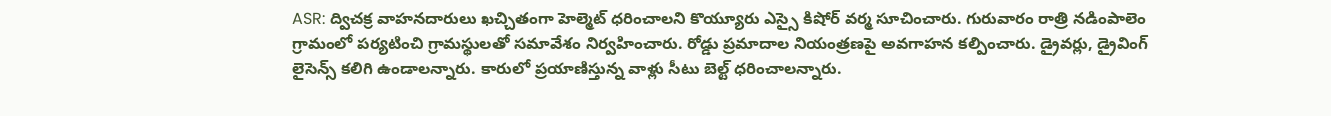ASR: ద్విచక్ర వాహనదారులు ఖచ్చితంగా హెల్మెట్ ధరించాలని కొయ్యూరు ఎస్సై కిషోర్ వర్మ సూచించారు. గురువారం రాత్రి నడింపాలెం గ్రామంలో పర్యటించి గ్రామస్థులతో సమావేశం నిర్వహించారు. రోడ్డు ప్రమాదాల నియంత్రణపై అవగాహన కల్పించారు. డ్రైవర్లు, డ్రైవింగ్ లైసెన్స్ కలిగి ఉండాలన్నారు. కారులో ప్రయాణిస్తున్న వాళ్లు సీటు బెల్ట్ ధరించాలన్నారు.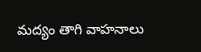మద్యం తాగి వాహనాలు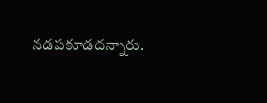నడపకూడదన్నారు.